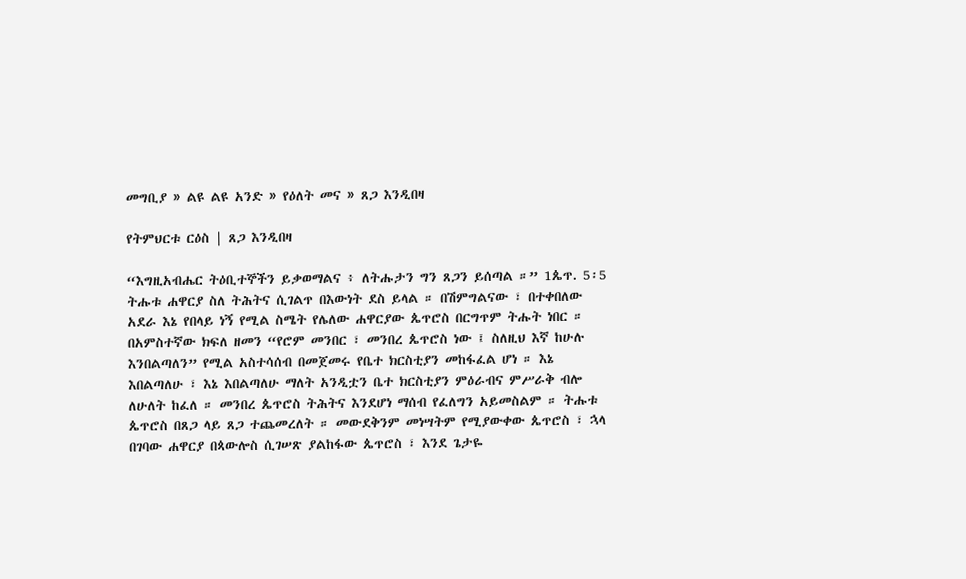መግቢያ » ልዩ ልዩ አንድ » የዕለት መና » ጸጋ እንዲበዛ

የትምህርቱ ርዕስ | ጸጋ እንዲበዛ

“እግዚአብሔር ትዕቢተኞችን ይቃወማልና ፥ ለትሑታን ግን ጸጋን ይሰጣል ።” 1ጴጥ. 5፡5
ትሑቱ ሐዋርያ ስለ ትሕትና ሲገልጥ በእውነት ደስ ይላል ። በሽምግልናው ፣ በተቀበለው አደራ እኔ የበላይ ነኝ የሚል ስሜት የሌለው ሐዋርያው ጴጥሮስ በርግጥም ትሑት ነበር ። በአምስተኛው ክፍለ ዘመን “የሮም መንበር ፣ መንበረ ጴጥሮስ ነው ፤ ስለዚህ እኛ ከሁሉ እንበልጣለን” የሚል አስተሳሰብ በመጀመሩ የቤተ ክርስቲያን መከፋፈል ሆነ ። እኔ እበልጣለሁ ፣ እኔ እበልጣለሁ ማለት አንዲቷን ቤተ ክርስቲያን ምዕራብና ምሥራቅ ብሎ ለሁለት ከፈለ ። መንበረ ጴጥሮስ ትሕትና እንደሆነ ማሰብ የፈለግን አይመስልም ። ትሑቱ ጴጥሮስ በጸጋ ላይ ጸጋ ተጨመረለት ። መውደቅንም መነሣትም የሚያውቀው ጴጥሮስ ፣ ኋላ በገባው ሐዋርያ በጳውሎስ ሲገሠጽ ያልከፋው ጴጥሮስ ፣ እንደ ጌታዬ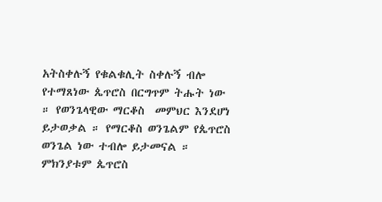አትስቀሉኝ የቁልቁሊት ስቀሉኝ ብሎ የተማጸነው ጴጥሮስ በርግጥም ትሑት ነው ። የወንጌላዊው ማርቆስ  መምህር እንደሆነ ይታወቃል ። የማርቆስ ወንጌልም የጴጥሮስ ወንጌል ነው ተብሎ ይታመናል ። ምክንያቱም ጴጥሮስ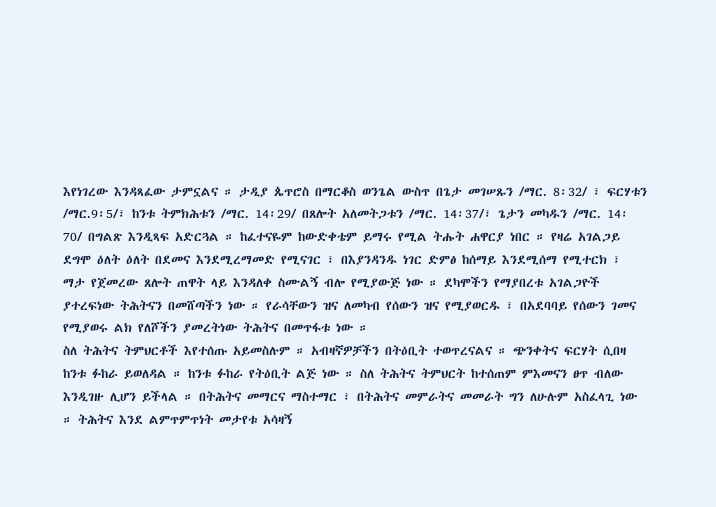እየነገረው እንዳጻፈው ታምኗልና ። ታዲያ ጴጥሮስ በማርቆስ ወንጌል ውስጥ በጌታ መገሠጹን /ማር. 8፡32/ ፣ ፍርሃቱን /ማር.9፡5/፣ ከንቱ ትምክሕቱን /ማር. 14፡29/ በጸሎት አለመትጋቱን /ማር. 14፡37/፣ ጌታን መካዱን /ማር. 14፡70/ በግልጽ እንዲጻፍ አድርጓል ። ከፈተናዬም ከውድቀቴም ይማሩ የሚል ትሑት ሐዋርያ ነበር ። የዛሬ አገልጋይ ደግሞ ዕለት ዕለት በደመና እንደሚረማመድ የሚናገር ፣ በእያንዳንዱ ነገር ድምፅ ከሰማይ እንደሚሰማ የሚተርክ ፣ ማታ የጀመረው ጸሎት ጠዋት ላይ እንዳለቀ ስሙልኝ ብሎ የሚያውጅ ነው ። ደካሞችን የማያበረቱ አገልጋዮች ያተረፍነው ትሕትናን በመሸጣችን ነው ። የራሳቸውን ዝና ለመካብ የሰውን ዝና የሚያወርዱ ፣ በአደባባይ የሰውን ገመና የሚያወሩ ልክ የለሾችን ያመረትነው ትሕትና በመጥፋቱ ነው ።
ስለ ትሕትና ትምህርቶች እየተሰጡ አይመስሉም ። አብዛኛዎቻችን በትዕቢት ተወጥረናልና ። ጭንቀትና ፍርሃት ሲበዛ ከንቱ ፉከራ ይወለዳል ። ከንቱ ፉከራ የትዕቢት ልጅ ነው ። ስለ ትሕትና ትምህርት ከተሰጠም ምእመናን ፀጥ ብለው እንዲገዙ ሊሆን ይችላል ። በትሕትና መማርና ማስተማር ፣ በትሕትና መምራትና መመራት ግን ለሁሉም አስፈላጊ ነው ። ትሕትና እንደ ልምጥምጥነት መታየቱ አሳዛኝ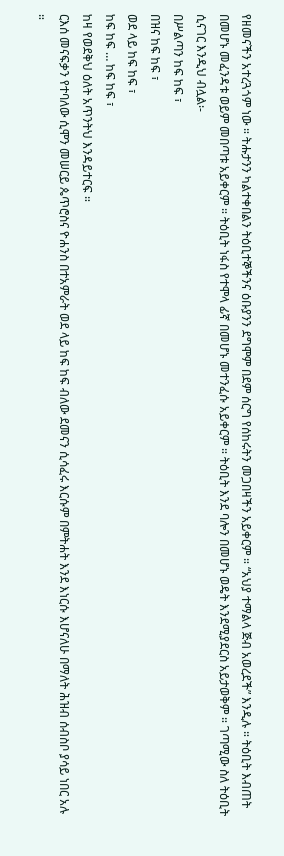የዘመናችን አተረጓጎም ነው ። ትሑታንን ካልተቀበልን ትዕቢተኞችንና ዕቡያንን ደግሞም በደም ሰርግ የሰከሩትን መጋበዛችን አይቀርም ። “አህያ ተማልላ ጅብ አወረደች” እንዲሉ ። ትዕቢት እብጠት በመሆኑ መፈንዳቱ ወይም መበጣቱ አይቀርም ። ትዕቢት ነፋስ የተሞላ ፊኛ በመሆኑ መተንፈሱ አይቀርም ። ትዕቢት እንደ ባሎን በመሆኑ ወዴት እንደሚያደርስ አይታወቅም ። ገጣሚው ስለ ትዕቢት ሲናገር እንዲህ ብሏል፡-
በሥልጣን ከፍ ከፍ ፣
በዝና ከፍ ከፍ ፣
ወደ ላይ ከፍ ከፍ ፣
ከፍ ከፍ … ከፍ ከፍ ፣
ከዛ የወደቅህ ዕለት አጥንትህ እንዳይተርፍ ።
ርእሰ መናፍቃን የተባለው ሲሞን መሠርይ ጴጥሮስና ዮሐንስ በተአምራት ወደ ላይ ከፍ ከፍ ብለው ደመናን ሲሳፈሩ እርሱም በምትሐት እንደ እነርሱ እሆናለሁ በማለት ሕዝብ ሰብስቦ ያሳይ ነበር አሉ ።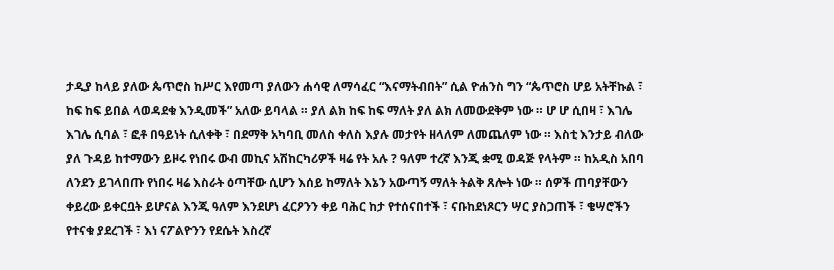ታዲያ ከላይ ያለው ጴጥሮስ ከሥር እየመጣ ያለውን ሐሳዊ ለማሳፈር “እናማትብበት” ሲል ዮሐንስ ግን “ጴጥሮስ ሆይ አትቸኩል ፣ ከፍ ከፍ ይበል ላወዳደቁ እንዲመች” አለው ይባላል ። ያለ ልክ ከፍ ከፍ ማለት ያለ ልክ ለመውደቅም ነው ። ሆ ሆ ሲበዛ ፣ እገሌ እገሌ ሲባል ፣ ፎቶ በዓይነት ሲለቀቅ ፣ በደማቅ አካባቢ መለስ ቀለስ እያሉ መታየት ዘላለም ለመጨለም ነው ። እስቲ እንታይ ብለው ያለ ጉዳይ ከተማውን ይዞሩ የነበሩ ውብ መኪና አሽከርካሪዎች ዛሬ የት አሉ ? ዓለም ተረኛ እንጂ ቋሚ ወዳጅ የላትም ። ከአዲስ አበባ ለንደን ይገላበጡ የነበሩ ዛሬ እስራት ዕጣቸው ሲሆን እሰይ ከማለት እኔን አውጣኝ ማለት ትልቅ ጸሎት ነው ። ሰዎች ጠባያቸውን ቀይረው ይቀርቧት ይሆናል እንጂ ዓለም እንደሆነ ፈርዖንን ቀይ ባሕር ከታ የተሰናበተች ፣ ናቡከደነጾርን ሣር ያስጋጠች ፣ ቄሣሮችን የተናቁ ያደረገች ፣ እነ ናፖልዮንን የደሴት እስረኛ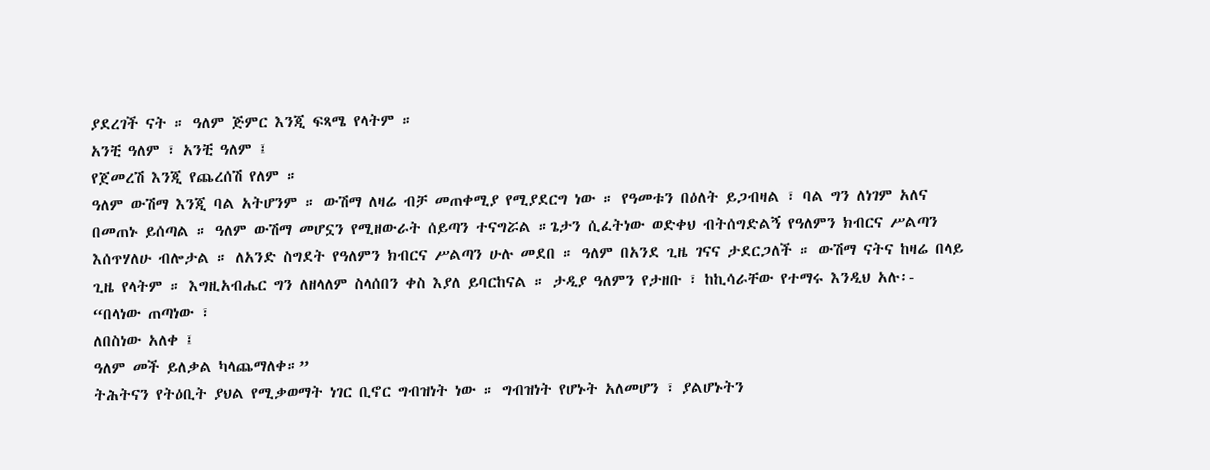ያደረገች ናት ። ዓለም ጅምር እንጂ ፍጻሜ የላትም ።
አንቺ ዓለም ፣ አንቺ ዓለም ፤
የጀመረሽ እንጂ የጨረሰሽ የለም ።
ዓለም ውሽማ እንጂ ባል አትሆንም ። ውሽማ ለዛሬ ብቻ መጠቀሚያ የሚያደርግ ነው ። የዓመቱን በዕለት ይጋብዛል ፣ ባል ግን ለነገም አለና በመጠኑ ይሰጣል ። ዓለም ውሽማ መሆኗን የሚዘውራት ሰይጣን ተናግሯል ።ጌታን ሲፈትነው ወድቀህ ብትሰግድልኝ የዓለምን ክብርና ሥልጣን እሰጥሃለሁ ብሎታል ። ለአንድ ስግደት የዓለምን ክብርና ሥልጣን ሁሉ መደበ ። ዓለም በአንደ ጊዜ ገናና ታደርጋለች ። ውሽማ ናትና ከዛሬ በላይ ጊዜ የላትም ። እግዚአብሔር ግን ለዘላለም ስላሰበን ቀስ እያለ ይባርከናል ። ታዲያ ዓለምን የታዘቡ ፣ ከኪሳራቸው የተማሩ እንዲህ አሉ፡-
“በላነው ጠጣነው ፣
ለበስነው አለቀ ፤
ዓለም መች ይለቃል ካላጨማለቀ።”
ትሕትናን የትዕቢት ያህል የሚቃወማት ነገር ቢኖር ግብዝነት ነው ። ግብዝነት የሆኑት አለመሆን ፣ ያልሆኑትን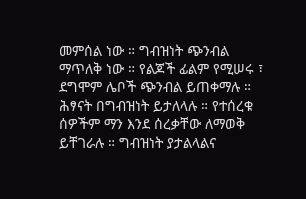መምሰል ነው ። ግብዝነት ጭንብል ማጥለቅ ነው ። የልጆች ፊልም የሚሠሩ ፣ ደግሞም ሌቦች ጭንብል ይጠቀማሉ ። ሕፃናት በግብዝነት ይታለላሉ ። የተሰረቁ ሰዎችም ማን እንደ ሰረቃቸው ለማወቅ ይቸገራሉ ። ግብዝነት ያታልላልና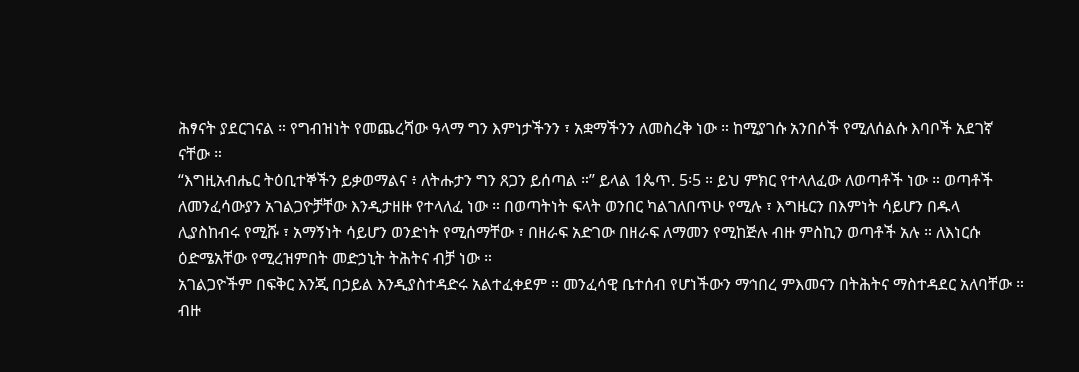ሕፃናት ያደርገናል ። የግብዝነት የመጨረሻው ዓላማ ግን እምነታችንን ፣ አቋማችንን ለመስረቅ ነው ። ከሚያገሱ አንበሶች የሚለሰልሱ እባቦች አደገኛ ናቸው ።
“እግዚአብሔር ትዕቢተኞችን ይቃወማልና ፥ ለትሑታን ግን ጸጋን ይሰጣል ።” ይላል 1ጴጥ. 5፡5 ። ይህ ምክር የተላለፈው ለወጣቶች ነው ። ወጣቶች ለመንፈሳውያን አገልጋዮቻቸው እንዲታዘዙ የተላለፈ ነው ። በወጣትነት ፍላት ወንበር ካልገለበጥሁ የሚሉ ፣ እግዜርን በእምነት ሳይሆን በዱላ ሊያስከብሩ የሚሹ ፣ አማኝነት ሳይሆን ወንድነት የሚሰማቸው ፣ በዘራፍ አድገው በዘራፍ ለማመን የሚከጅሉ ብዙ ምስኪን ወጣቶች አሉ ። ለእነርሱ ዕድሜአቸው የሚረዝምበት መድኃኒት ትሕትና ብቻ ነው ።
አገልጋዮችም በፍቅር እንጂ በኃይል እንዲያስተዳድሩ አልተፈቀደም ። መንፈሳዊ ቤተሰብ የሆነችውን ማኅበረ ምእመናን በትሕትና ማስተዳደር አለባቸው ። ብዙ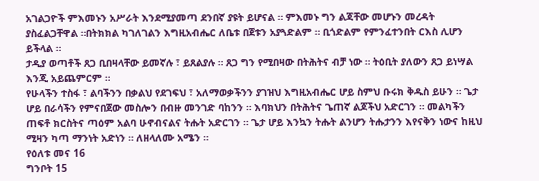አገልጋዮች ምእመኑን አሥራት እንደሚያመጣ ደንበኛ ያዩት ይሆናል ። ምእመኑ ግን ልጃቸው መሆኑን መረዳት ያስፈልጋቸዋል ።በትክክል ካገለገልን እግዚአብሔር ለቤቱ በጀቱን አያጓድልም ። ቢጎድልም የምንፈተንበት ርእስ ሊሆን ይችላል ።
ታዲያ ወጣቶች ጸጋ ቢበዛላቸው ይመኛሉ ፣ ይጸልያሉ ። ጸጋ ግን የሚበዛው በትሕትና ብቻ ነው ። ትዕቢት ያለውን ጸጋ ይነሣል እንጂ አይጨምርም ።
የሁላችን ተስፋ ፣ ልባችንን በቃልህ የደገፍህ ፣ አለማወቃችንን ያገዝህ እግዚአብሔር ሆይ ስምህ ቡሩክ ቅዱስ ይሁን ። ጌታ ሆይ በራሳችን የምናበጀው መስሎን በብዙ መንገድ ባከንን ። እባክህን በትሕትና ጌጠኛ ልጆችህ አድርገን ። መልካችን ጠፍቶ ክርስትና ጣዕም አልባ ሁኖብናልና ትሑት አድርገን ። ጌታ ሆይ እንኳን ትሑት ልንሆን ትሑታንን እየናቅን ነውና ከዚህ ሚዛን ካጣ ማንነት አድነን ። ለዘላለሙ አሜን ።
የዕለቱ መና 16
ግንቦት 15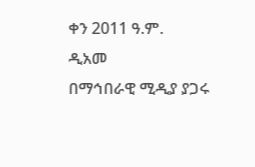ቀን 2011 ዓ.ም.
ዲአመ
በማኅበራዊ ሚዲያ ያጋሩ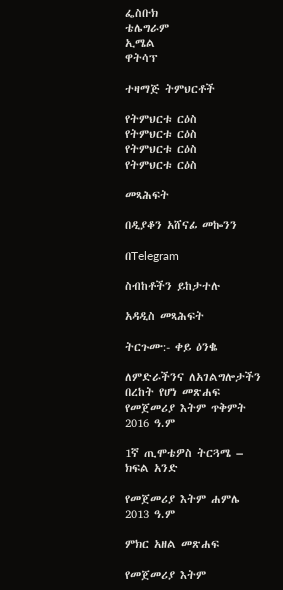ፌስቡክ
ቴሌግራም
ኢሜል
ዋትሳፕ

ተዛማጅ ትምህርቶች

የትምህርቱ ርዕስ
የትምህርቱ ርዕስ
የትምህርቱ ርዕስ
የትምህርቱ ርዕስ

መጻሕፍት

በዲያቆን አሸናፊ መኰንን

በTelegram

ስብከቶችን ይከታተሉ

አዳዲስ መጻሕፍት

ትርጉሙ:- ቀይ ዕንቈ

ለምድራችንና ለአገልግሎታችን በረከት የሆነ መጽሐፍ
የመጀመሪያ እትም ጥቅምት 2016 ዓ.ም

1ኛ ጢሞቴዎስ ትርጓሜ – ክፍል አንድ

የመጀመሪያ እትም ሐምሌ 2013 ዓ.ም

ምክር አዘል መጽሐፍ

የመጀመሪያ እትም